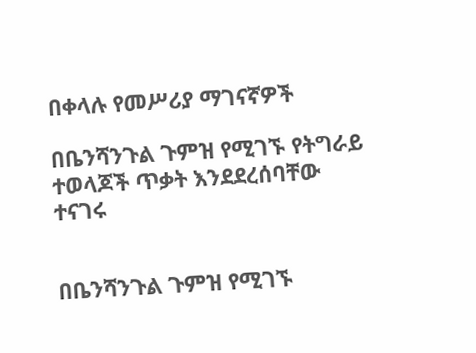በቀላሉ የመሥሪያ ማገናኛዎች

በቤንሻንጉል ጉምዝ የሚገኙ የትግራይ ተወላጆች ጥቃት እንደደረሰባቸው ተናገሩ


በቤንሻንጉል ጉምዝ የሚገኙ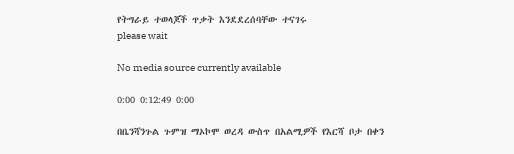የትግራይ ተወላጆች ጥቃት እንደደረሰባቸው ተናገሩ
please wait

No media source currently available

0:00 0:12:49 0:00

በቤንሻንጉል ጉምዝ ማኦኮሞ ወረዳ ውስጥ በአልሚዎች የእርሻ ቦታ በቀን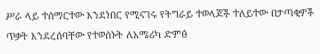ሥራ ላይ ተሰማርተው እንደነበር የሚናገሩ የትግራይ ተወላጆች ተለይተው በታጣቂዎች ጥቃት እንደረሰባቸው የተወሰኑት ለአሜሪካ ድምፅ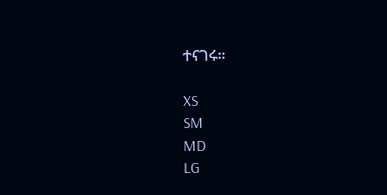ተናገሩ።

XS
SM
MD
LG